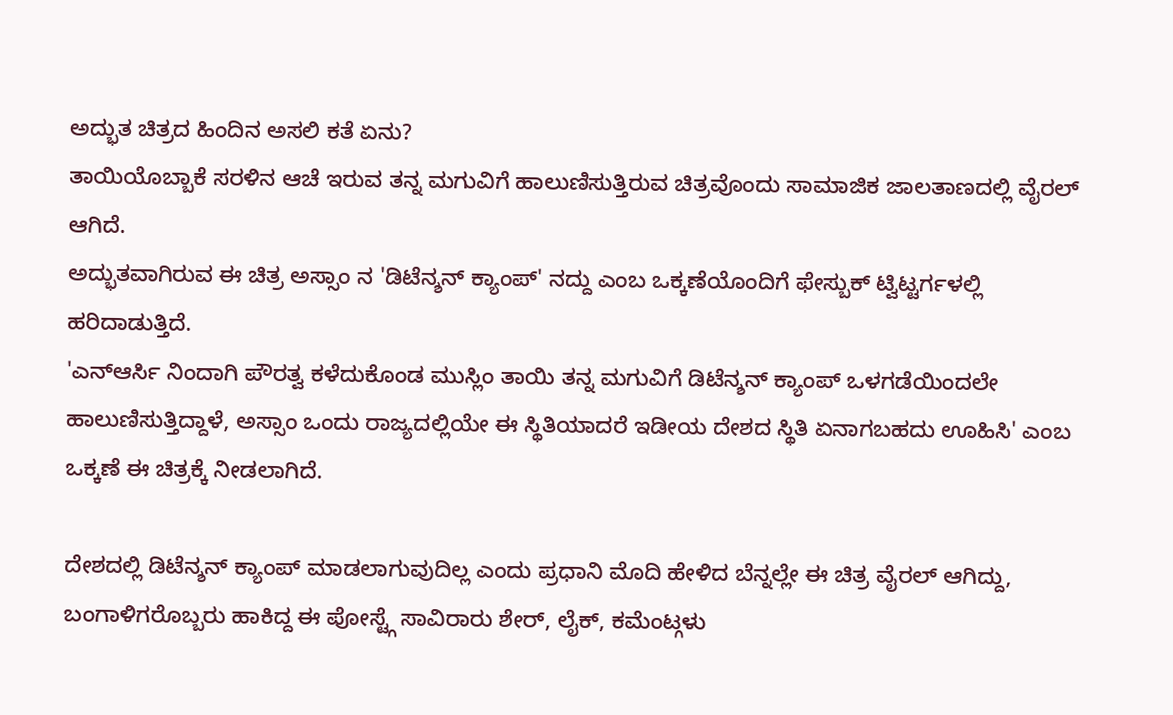ಅದ್ಭುತ ಚಿತ್ರದ ಹಿಂದಿನ ಅಸಲಿ ಕತೆ ಏನು?
ತಾಯಿಯೊಬ್ಬಾಕೆ ಸರಳಿನ ಆಚೆ ಇರುವ ತನ್ನ ಮಗುವಿಗೆ ಹಾಲುಣಿಸುತ್ತಿರುವ ಚಿತ್ರವೊಂದು ಸಾಮಾಜಿಕ ಜಾಲತಾಣದಲ್ಲಿ ವೈರಲ್ ಆಗಿದೆ.
ಅದ್ಭುತವಾಗಿರುವ ಈ ಚಿತ್ರ ಅಸ್ಸಾಂ ನ 'ಡಿಟೆನ್ಶನ್ ಕ್ಯಾಂಪ್' ನದ್ದು ಎಂಬ ಒಕ್ಕಣೆಯೊಂದಿಗೆ ಫೇಸ್ಬುಕ್ ಟ್ವಿಟ್ಟರ್ಗಳಲ್ಲಿ ಹರಿದಾಡುತ್ತಿದೆ.
'ಎನ್ಆರ್ಸಿ ನಿಂದಾಗಿ ಪೌರತ್ವ ಕಳೆದುಕೊಂಡ ಮುಸ್ಲಿಂ ತಾಯಿ ತನ್ನ ಮಗುವಿಗೆ ಡಿಟೆನ್ಶನ್ ಕ್ಯಾಂಪ್ ಒಳಗಡೆಯಿಂದಲೇ ಹಾಲುಣಿಸುತ್ತಿದ್ದಾಳೆ, ಅಸ್ಸಾಂ ಒಂದು ರಾಜ್ಯದಲ್ಲಿಯೇ ಈ ಸ್ಥಿತಿಯಾದರೆ ಇಡೀಯ ದೇಶದ ಸ್ಥಿತಿ ಏನಾಗಬಹದು ಊಹಿಸಿ' ಎಂಬ ಒಕ್ಕಣೆ ಈ ಚಿತ್ರಕ್ಕೆ ನೀಡಲಾಗಿದೆ.

ದೇಶದಲ್ಲಿ ಡಿಟೆನ್ಶನ್ ಕ್ಯಾಂಪ್ ಮಾಡಲಾಗುವುದಿಲ್ಲ ಎಂದು ಪ್ರಧಾನಿ ಮೊದಿ ಹೇಳಿದ ಬೆನ್ನಲ್ಲೇ ಈ ಚಿತ್ರ ವೈರಲ್ ಆಗಿದ್ದು, ಬಂಗಾಳಿಗರೊಬ್ಬರು ಹಾಕಿದ್ದ ಈ ಪೋಸ್ಟ್ಗೆ ಸಾವಿರಾರು ಶೇರ್, ಲೈಕ್, ಕಮೆಂಟ್ಗಳು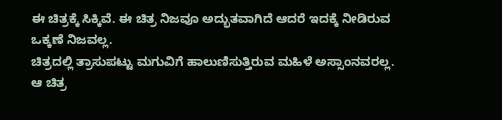ಈ ಚಿತ್ರಕ್ಕೆ ಸಿಕ್ಕಿವೆ. ಈ ಚಿತ್ರ ನಿಜವೂ ಅದ್ಭುತವಾಗಿದೆ ಆದರೆ ಇದಕ್ಕೆ ನೀಡಿರುವ ಒಕ್ಕಣೆ ನಿಜವಲ್ಲ.
ಚಿತ್ರದಲ್ಲಿ ತ್ರಾಸುಪಟ್ಟು ಮಗುವಿಗೆ ಹಾಲುಣಿಸುತ್ತಿರುವ ಮಹಿಳೆ ಅಸ್ಸಾಂನವರಲ್ಲ. ಆ ಚಿತ್ರ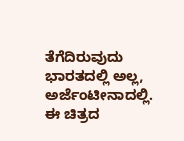ತೆಗೆದಿರುವುದು ಭಾರತದಲ್ಲಿ ಅಲ್ಲ, ಅರ್ಜೆಂಟೀನಾದಲ್ಲಿ.
ಈ ಚಿತ್ರದ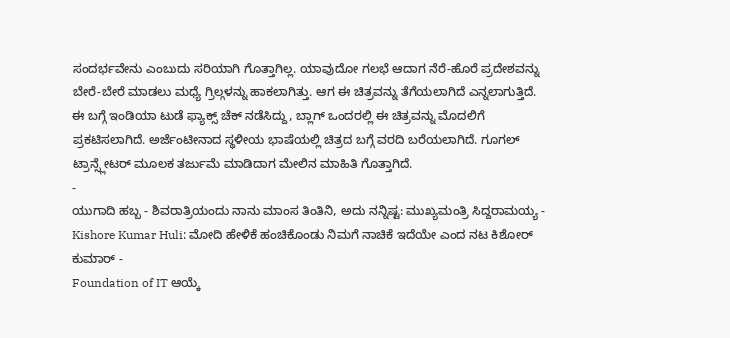ಸಂದರ್ಭವೇನು ಎಂಬುದು ಸರಿಯಾಗಿ ಗೊತ್ತಾಗಿಲ್ಲ. ಯಾವುದೋ ಗಲಭೆ ಆದಾಗ ನೆರೆ-ಹೊರೆ ಪ್ರದೇಶವನ್ನು ಬೇರೆ-ಬೇರೆ ಮಾಡಲು ಮಧ್ಯೆ ಗ್ರಿಲ್ಗಳನ್ನು ಹಾಕಲಾಗಿತ್ತು. ಆಗ ಈ ಚಿತ್ರವನ್ನು ತೆಗೆಯಲಾಗಿದೆ ಎನ್ನಲಾಗುತ್ತಿದೆ.
ಈ ಬಗ್ಗೆ ಇಂಡಿಯಾ ಟುಡೆ ಫ್ಯಾಕ್ಸ್ ಚೆಕ್ ನಡೆಸಿದ್ದು, ಬ್ಲಾಗ್ ಒಂದರಲ್ಲಿ ಈ ಚಿತ್ರವನ್ನು ಮೊದಲಿಗೆ ಪ್ರಕಟಿಸಲಾಗಿದೆ. ಅರ್ಜೆಂಟೀನಾದ ಸ್ಥಳೀಯ ಭಾಷೆಯಲ್ಲಿ ಚಿತ್ರದ ಬಗ್ಗೆ ವರದಿ ಬರೆಯಲಾಗಿದೆ. ಗೂಗಲ್ ಟ್ರಾನ್ಸ್ಲೇಟರ್ ಮೂಲಕ ತರ್ಜುಮೆ ಮಾಡಿದಾಗ ಮೇಲಿನ ಮಾಹಿತಿ ಗೊತ್ತಾಗಿದೆ.
-
ಯುಗಾದಿ ಹಬ್ಬ - ಶಿವರಾತ್ರಿಯಂದು ನಾನು ಮಾಂಸ ತಿಂತಿನಿ, ಅದು ನನ್ನಿಷ್ಟ: ಮುಖ್ಯಮಂತ್ರಿ ಸಿದ್ದರಾಮಯ್ಯ -
Kishore Kumar Huli: ಮೋದಿ ಹೇಳಿಕೆ ಹಂಚಿಕೊಂಡು ನಿಮಗೆ ನಾಚಿಕೆ ಇದೆಯೇ ಎಂದ ನಟ ಕಿಶೋರ್ ಕುಮಾರ್ -
Foundation of IT ಆಯ್ಕೆ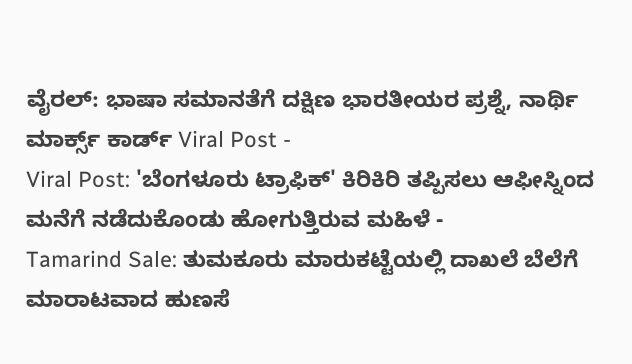ವೈರಲ್: ಭಾಷಾ ಸಮಾನತೆಗೆ ದಕ್ಷಿಣ ಭಾರತೀಯರ ಪ್ರಶ್ನೆ, ನಾರ್ಥಿ ಮಾರ್ಕ್ಸ್ ಕಾರ್ಡ್ Viral Post -
Viral Post: 'ಬೆಂಗಳೂರು ಟ್ರಾಫಿಕ್' ಕಿರಿಕಿರಿ ತಪ್ಪಿಸಲು ಆಫೀಸ್ನಿಂದ ಮನೆಗೆ ನಡೆದುಕೊಂಡು ಹೋಗುತ್ತಿರುವ ಮಹಿಳೆ -
Tamarind Sale: ತುಮಕೂರು ಮಾರುಕಟ್ಟೆಯಲ್ಲಿ ದಾಖಲೆ ಬೆಲೆಗೆ ಮಾರಾಟವಾದ ಹುಣಸೆ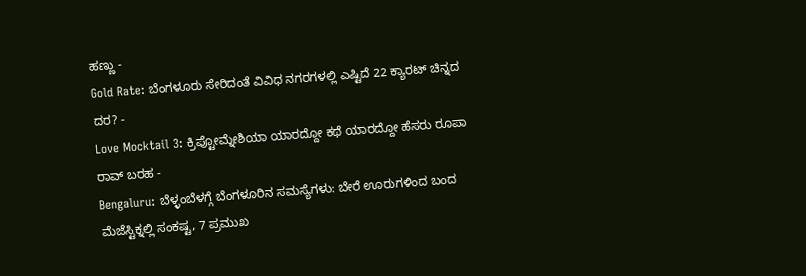ಹಣ್ಣು -
Gold Rate: ಬೆಂಗಳೂರು ಸೇರಿದಂತೆ ವಿವಿಧ ನಗರಗಳಲ್ಲಿ ಎಷ್ಟಿದೆ 22 ಕ್ಯಾರಟ್ ಚಿನ್ನದ ದರ? -
Love Mocktail 3: ಕ್ರಿಪ್ಟೋಮ್ನೇಶಿಯಾ ಯಾರದ್ದೋ ಕಥೆ ಯಾರದ್ದೋ ಹೆಸರು ರೂಪಾ ರಾವ್ ಬರಹ -
Bengaluru: ಬೆಳ್ಳಂಬೆಳಗ್ಗೆ ಬೆಂಗಳೂರಿನ ಸಮಸ್ಯೆಗಳು: ಬೇರೆ ಊರುಗಳಿಂದ ಬಂದ ಮೆಜೆಸ್ಟಿಕ್ನಲ್ಲಿ ಸಂಕಷ್ಟ, 7 ಪ್ರಮುಖ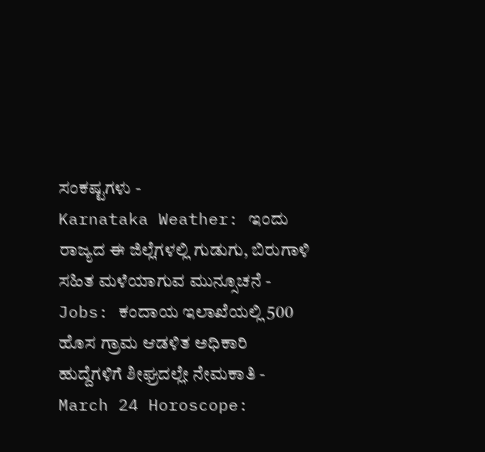ಸಂಕಷ್ಟಗಳು -
Karnataka Weather: ಇಂದು ರಾಜ್ಯದ ಈ ಜಿಲ್ಲೆಗಳಲ್ಲಿ ಗುಡುಗು, ಬಿರುಗಾಳಿ ಸಹಿತ ಮಳೆಯಾಗುವ ಮುನ್ಸೂಚನೆ -
Jobs: ಕಂದಾಯ ಇಲಾಖೆಯಲ್ಲಿ 500 ಹೊಸ ಗ್ರಾಮ ಆಡಳಿತ ಅಧಿಕಾರಿ ಹುದ್ದೆಗಳಿಗೆ ಶೀಘ್ರದಲ್ಲೇ ನೇಮಕಾತಿ -
March 24 Horoscope: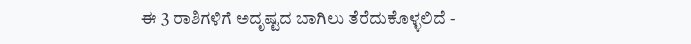ಈ 3 ರಾಶಿಗಳಿಗೆ ಅದೃಷ್ಟದ ಬಾಗಿಲು ತೆರೆದುಕೊಳ್ಳಲಿದೆ -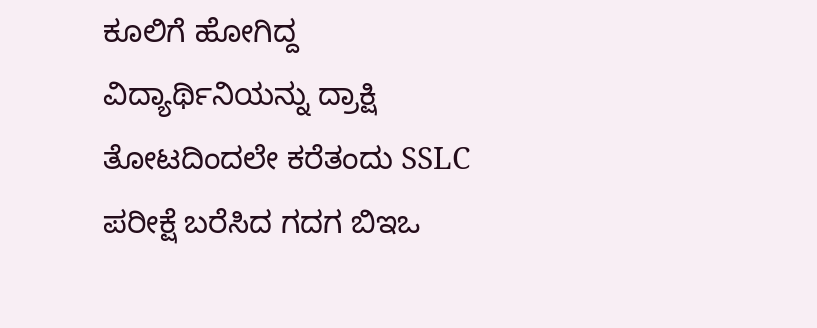ಕೂಲಿಗೆ ಹೋಗಿದ್ದ ವಿದ್ಯಾರ್ಥಿನಿಯನ್ನು ದ್ರಾಕ್ಷಿ ತೋಟದಿಂದಲೇ ಕರೆತಂದು SSLC ಪರೀಕ್ಷೆ ಬರೆಸಿದ ಗದಗ ಬಿಇಒ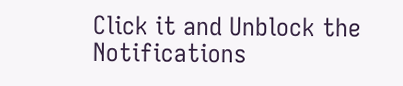Click it and Unblock the Notifications